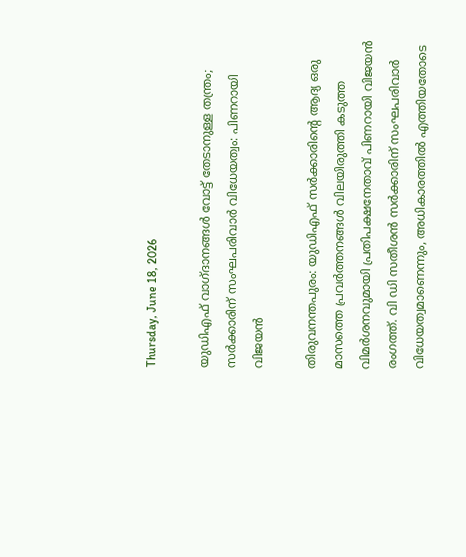Thursday, June 18, 2026

യുഡിഎഫ് വാഗ്ദാനങ്ങള്‍ വോട്ട് തേടാനുള്ള തന്ത്രം; സര്‍ക്കാരിന് സംഘപരിവാര്‍ വിധേയത്വം: പിണറായി വിജയന്‍

തിരുവനന്തപുരം: യുഡിഎഫ് സര്‍ക്കാരിന്റെ ആദ്യ ഒരു മാസത്തെ പ്രവര്‍ത്തനങ്ങള്‍ വിലയിരുത്തി കടുത്ത വിമര്‍ശനവുമായി പ്രതിപക്ഷനേതാവ് പിണറായി വിജയന്‍ രംഗത്ത്. വി ഡി സതീശന്‍ സര്‍ക്കാരിന് സംഘപരിവാര്‍ വിധേയത്വമാണെന്നും, അധികാരത്തില്‍ എത്തിയതോടെ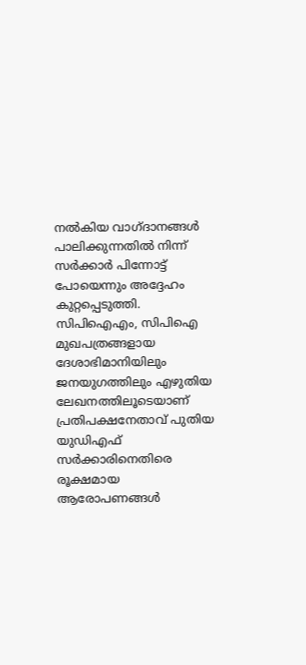നല്‍കിയ വാഗ്ദാനങ്ങള്‍ പാലിക്കുന്നതില്‍ നിന്ന് സര്‍ക്കാര്‍ പിന്നോട്ട് പോയെന്നും അദ്ദേഹം കുറ്റപ്പെടുത്തി. സിപിഐഎം, സിപിഐ മുഖപത്രങ്ങളായ ദേശാഭിമാനിയിലും ജനയുഗത്തിലും എഴുതിയ ലേഖനത്തിലൂടെയാണ് പ്രതിപക്ഷനേതാവ് പുതിയ യുഡിഎഫ് സര്‍ക്കാരിനെതിരെ രൂക്ഷമായ ആരോപണങ്ങള്‍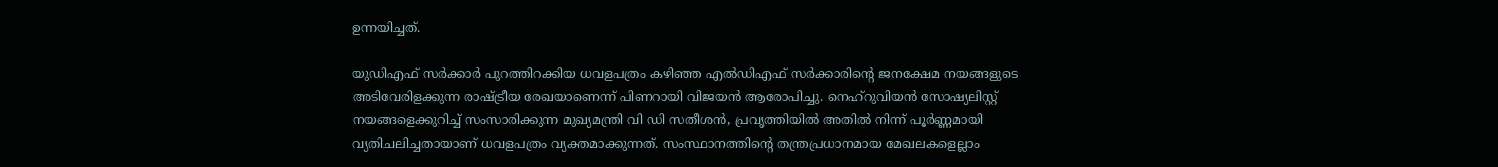ഉന്നയിച്ചത്.

യുഡിഎഫ് സര്‍ക്കാര്‍ പുറത്തിറക്കിയ ധവളപത്രം കഴിഞ്ഞ എല്‍ഡിഎഫ് സര്‍ക്കാരിന്റെ ജനക്ഷേമ നയങ്ങളുടെ അടിവേരിളക്കുന്ന രാഷ്ട്രീയ രേഖയാണെന്ന് പിണറായി വിജയന്‍ ആരോപിച്ചു. നെഹ്റുവിയന്‍ സോഷ്യലിസ്റ്റ് നയങ്ങളെക്കുറിച്ച് സംസാരിക്കുന്ന മുഖ്യമന്ത്രി വി ഡി സതീശന്‍, പ്രവൃത്തിയില്‍ അതില്‍ നിന്ന് പൂര്‍ണ്ണമായി വ്യതിചലിച്ചതായാണ് ധവളപത്രം വ്യക്തമാക്കുന്നത്. സംസ്ഥാനത്തിന്റെ തന്ത്രപ്രധാനമായ മേഖലകളെല്ലാം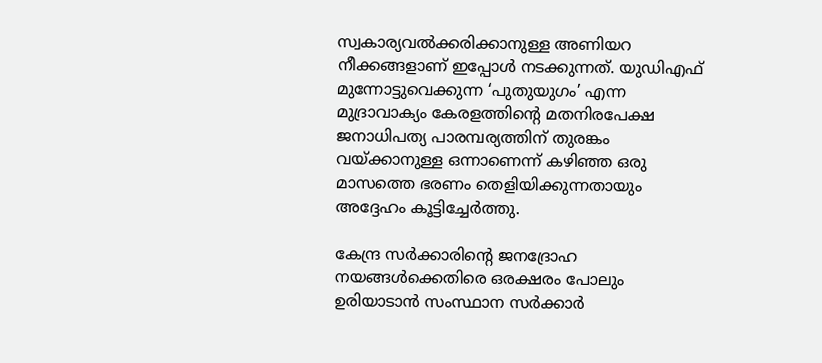സ്വകാര്യവല്‍ക്കരിക്കാനുള്ള അണിയറ നീക്കങ്ങളാണ് ഇപ്പോള്‍ നടക്കുന്നത്. യുഡിഎഫ് മുന്നോട്ടുവെക്കുന്ന ‘പുതുയുഗം’ എന്ന മുദ്രാവാക്യം കേരളത്തിന്റെ മതനിരപേക്ഷ ജനാധിപത്യ പാരമ്പര്യത്തിന് തുരങ്കം വയ്ക്കാനുള്ള ഒന്നാണെന്ന് കഴിഞ്ഞ ഒരു മാസത്തെ ഭരണം തെളിയിക്കുന്നതായും അദ്ദേഹം കൂട്ടിച്ചേര്‍ത്തു.

കേന്ദ്ര സര്‍ക്കാരിന്റെ ജനദ്രോഹ നയങ്ങള്‍ക്കെതിരെ ഒരക്ഷരം പോലും ഉരിയാടാന്‍ സംസ്ഥാന സര്‍ക്കാര്‍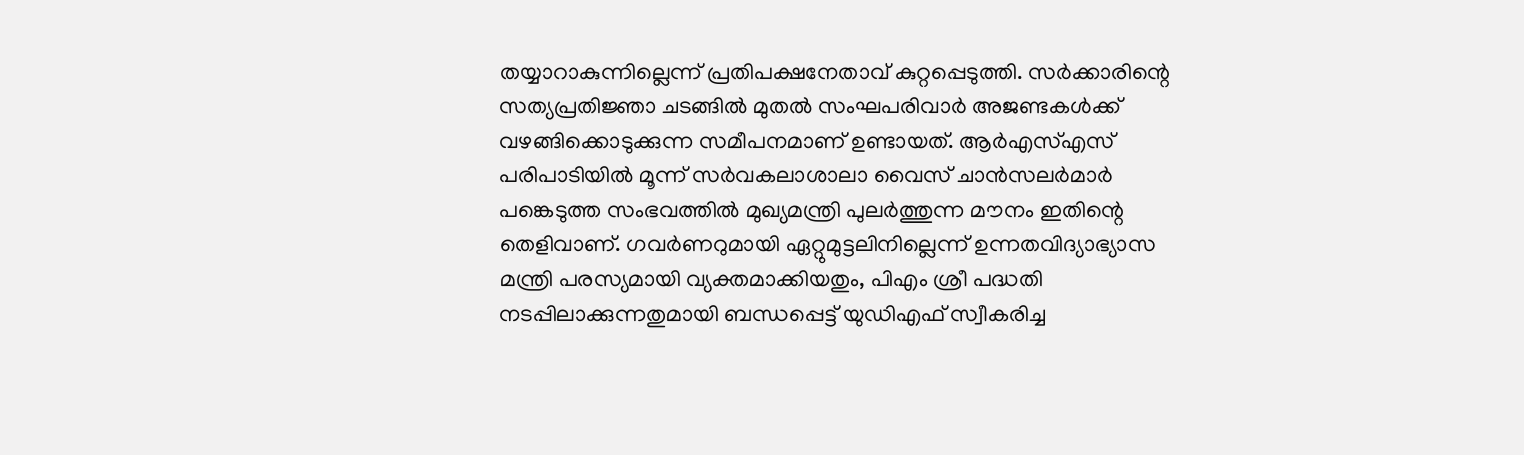തയ്യാറാകുന്നില്ലെന്ന് പ്രതിപക്ഷനേതാവ് കുറ്റപ്പെടുത്തി. സര്‍ക്കാരിന്റെ സത്യപ്രതിജ്ഞാ ചടങ്ങില്‍ മുതല്‍ സംഘപരിവാര്‍ അജണ്ടകള്‍ക്ക് വഴങ്ങിക്കൊടുക്കുന്ന സമീപനമാണ് ഉണ്ടായത്. ആര്‍എസ്എസ് പരിപാടിയില്‍ മൂന്ന് സര്‍വകലാശാലാ വൈസ് ചാന്‍സലര്‍മാര്‍ പങ്കെടുത്ത സംഭവത്തില്‍ മുഖ്യമന്ത്രി പുലര്‍ത്തുന്ന മൗനം ഇതിന്റെ തെളിവാണ്. ഗവര്‍ണറുമായി ഏറ്റുമുട്ടലിനില്ലെന്ന് ഉന്നതവിദ്യാഭ്യാസ മന്ത്രി പരസ്യമായി വ്യക്തമാക്കിയതും, പിഎം ശ്രീ പദ്ധതി നടപ്പിലാക്കുന്നതുമായി ബന്ധപ്പെട്ട് യുഡിഎഫ് സ്വീകരിച്ച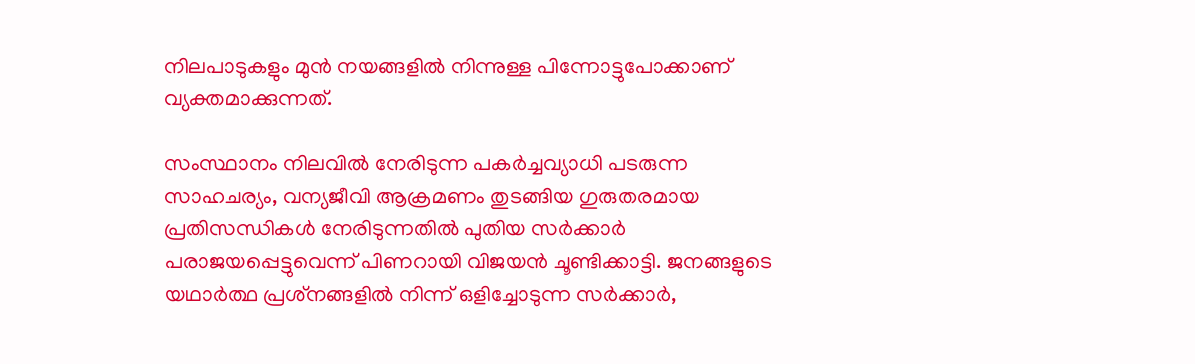നിലപാടുകളും മുന്‍ നയങ്ങളില്‍ നിന്നുള്ള പിന്നോട്ടുപോക്കാണ് വ്യക്തമാക്കുന്നത്.

സംസ്ഥാനം നിലവില്‍ നേരിടുന്ന പകര്‍ച്ചവ്യാധി പടരുന്ന സാഹചര്യം, വന്യജീവി ആക്രമണം തുടങ്ങിയ ഗുരുതരമായ പ്രതിസന്ധികള്‍ നേരിടുന്നതില്‍ പുതിയ സര്‍ക്കാര്‍ പരാജയപ്പെട്ടുവെന്ന് പിണറായി വിജയന്‍ ചൂണ്ടിക്കാട്ടി. ജനങ്ങളുടെ യഥാര്‍ത്ഥ പ്രശ്‌നങ്ങളില്‍ നിന്ന് ഒളിച്ചോടുന്ന സര്‍ക്കാര്‍,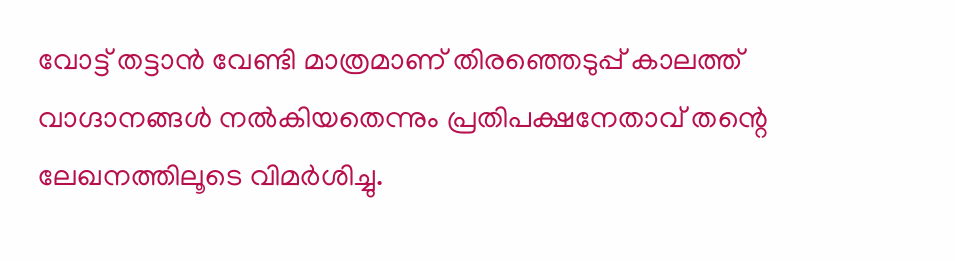വോട്ട് തട്ടാന്‍ വേണ്ടി മാത്രമാണ് തിരഞ്ഞെടുപ്പ് കാലത്ത് വാഗ്ദാനങ്ങള്‍ നല്‍കിയതെന്നും പ്രതിപക്ഷനേതാവ് തന്റെ ലേഖനത്തിലൂടെ വിമര്‍ശിച്ചു.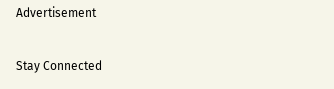Advertisement

Stay Connected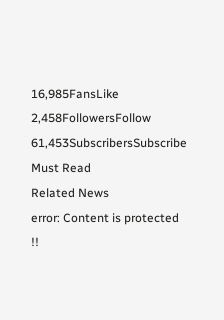16,985FansLike
2,458FollowersFollow
61,453SubscribersSubscribe
Must Read
Related News
error: Content is protected !!